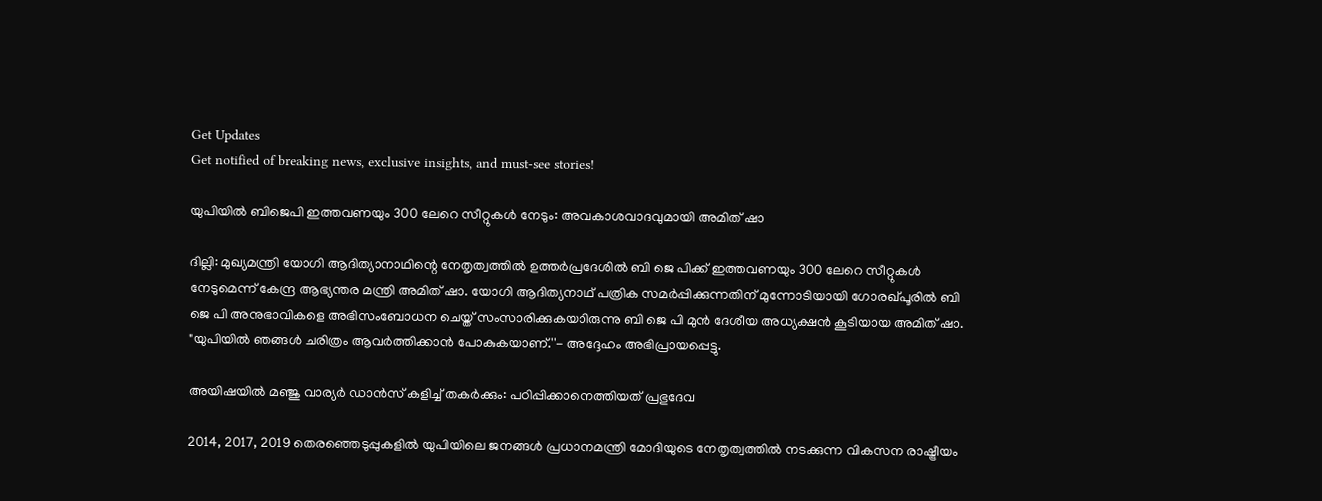Get Updates
Get notified of breaking news, exclusive insights, and must-see stories!

യുപിയില്‍ ബിജെപി ഇത്തവണയും 300 ലേറെ സീറ്റുകള്‍ നേടും: അവകാശവാദവുമായി അമിത് ഷാ

ദില്ലി: മുഖ്യമന്ത്രി യോഗി ആദിത്യാനാഥിന്റെ നേതൃത്വത്തില്‍ ഉത്തർപ്രദേശില്‍ ബി ജെ പിക്ക് ഇത്തവണയും 300 ലേറെ സീറ്റുകള്‍ നേടുമെന്ന് കേന്ദ്ര ആഭ്യന്തര മന്ത്രി അമിത് ഷാ. യോഗി ആദിത്യനാഥ് പത്രിക സമർപ്പിക്കുന്നതിന് മുന്നോടിയായി ഗോരഖ്പൂരിൽ ബി ജെ പി അനുഭാവികളെ അഭിസംബോധന ചെയ്ത് സംസാരിക്കുകയാിരുന്നു ബി ജെ പി മുന്‍ ദേശീയ അധ്യക്ഷന്‍ കൂടിയായ അമിത് ഷാ. "യുപിയിൽ ഞങ്ങൾ ചരിത്രം ആവർത്തിക്കാൻ പോകുകയാണ്.''- അദ്ദേഹം അഭിപ്രായപ്പെട്ടു.

അയിഷയില്‍ മഞ്ജു വാര്യർ ഡാന്‍സ് കളിച്ച് തകർക്കും: പഠിപ്പിക്കാനെത്തിയത് പ്രഭുദേവ

2014, 2017, 2019 തെരഞ്ഞെടുപ്പുകളിൽ യുപിയിലെ ജനങ്ങൾ പ്രധാനമന്ത്രി മോദിയുടെ നേതൃത്വത്തിൽ നടക്കുന്ന വികസന രാഷ്ട്രീയം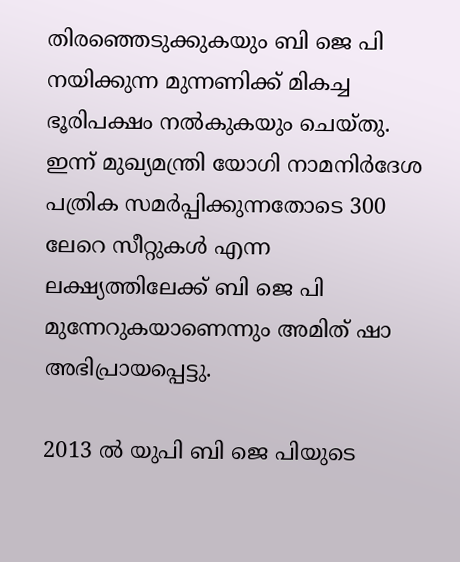തിരഞ്ഞെടുക്കുകയും ബി ജെ പി നയിക്കുന്ന മുന്നണിക്ക് മികച്ച ഭൂരിപക്ഷം നൽകുകയും ചെയ്തു. ഇന്ന് മുഖ്യമന്ത്രി യോഗി നാമനിർദേശ പത്രിക സമർപ്പിക്കുന്നതോടെ 300 ലേറെ സീറ്റുകള്‍ എന്ന ലക്ഷ്യത്തിലേക്ക് ബി ജെ പി മുന്നേറുകയാണെന്നും അമിത് ഷാ അഭിപ്രായപ്പെട്ടു.

2013 ൽ യുപി ബി ജെ പിയുടെ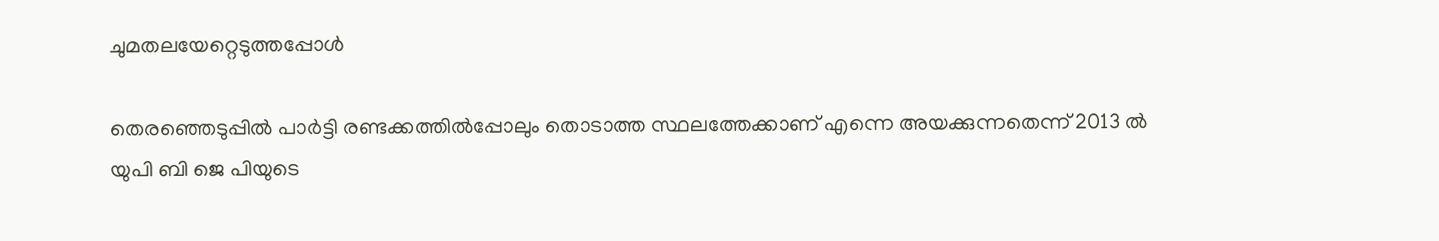ചുമതലയേറ്റെടുത്തപ്പോള്‍

തെരഞ്ഞെടുപ്പിൽ പാർട്ടി രണ്ടക്കത്തിൽപ്പോലും തൊടാത്ത സ്ഥലത്തേക്കാണ് എന്നെ അയക്കുന്നതെന്ന് 2013 ൽ യുപി ബി ജെ പിയുടെ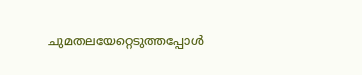ചുമതലയേറ്റെടുത്തപ്പോള്‍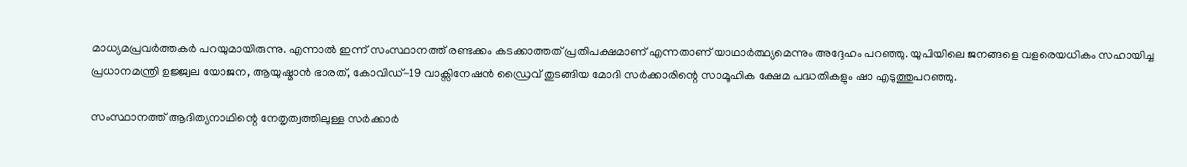മാധ്യമപ്രവർത്തകർ പറയുമായിരുന്നു. എന്നാല്‍ ഇന്ന് സംസ്ഥാനത്ത് രണ്ടക്കം കടക്കാത്തത് പ്രതിപക്ഷമാണ് എന്നതാണ് യാഥാർത്ഥ്യമെന്നും അദ്ദേഹം പറഞ്ഞു. യുപിയിലെ ജനങ്ങളെ വളരെയധികം സഹായിച്ച പ്രധാനമന്ത്രി ഉജ്ജ്വല യോജന, ആയുഷ്മാൻ ഭാരത്, കോവിഡ്-19 വാക്സിനേഷൻ ഡ്രൈവ് തുടങ്ങിയ മോദി സർക്കാരിന്റെ സാമൂഹിക ക്ഷേമ പദ്ധതികളും ഷാ എടുത്തുപറഞ്ഞു.

സംസ്ഥാനത്ത് ആദിത്യനാഥിന്റെ നേതൃത്വത്തിലുള്ള സർക്കാർ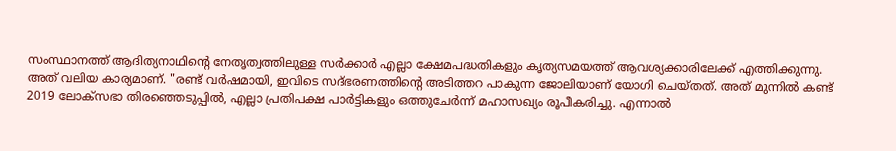സംസ്ഥാനത്ത് ആദിത്യനാഥിന്റെ നേതൃത്വത്തിലുള്ള സർക്കാർ എല്ലാ ക്ഷേമപദ്ധതികളും കൃത്യസമയത്ത് ആവശ്യക്കാരിലേക്ക് എത്തിക്കുന്നു. അത് വലിയ കാര്യമാണ്. "രണ്ട് വർഷമായി, ഇവിടെ സദ്ഭരണത്തിന്റെ അടിത്തറ പാകുന്ന ജോലിയാണ് യോഗി ചെയ്തത്. അത് മുന്നില്‍ കണ്ട് 2019 ലോക്‌സഭാ തിരഞ്ഞെടുപ്പിൽ, എല്ലാ പ്രതിപക്ഷ പാർട്ടികളും ഒത്തുചേർന്ന് മഹാസഖ്യം രൂപീകരിച്ചു. എന്നാല്‍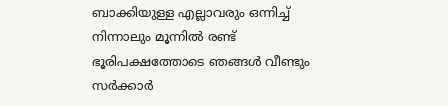ബാക്കിയുള്ള എല്ലാവരും ഒന്നിച്ച് നിന്നാലും മൂന്നിൽ രണ്ട് ഭൂരിപക്ഷത്തോടെ ഞങ്ങൾ വീണ്ടും സർക്കാർ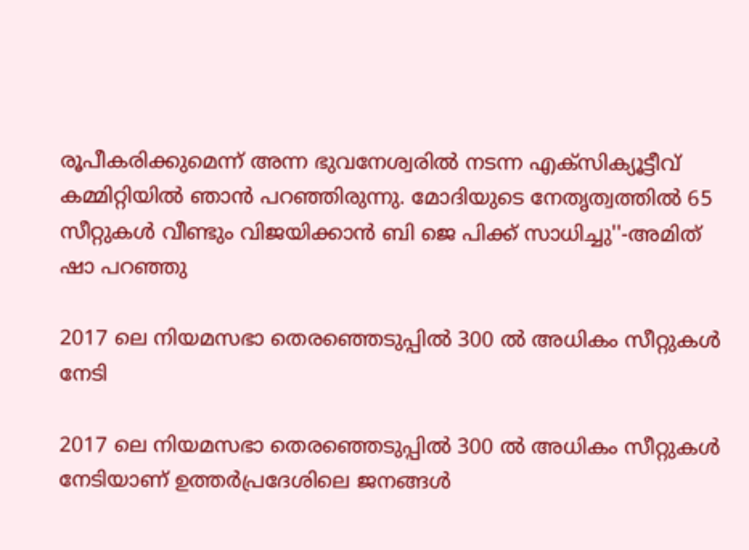രൂപീകരിക്കുമെന്ന് അന്ന ഭുവനേശ്വരില്‍ നടന്ന എക്സിക്യൂട്ടീവ് കമ്മിറ്റിയിൽ ഞാൻ പറഞ്ഞിരുന്നു. മോദിയുടെ നേതൃത്വത്തിൽ 65 സീറ്റുകൾ വീണ്ടും വിജയിക്കാന്‍ ബി ജെ പിക്ക് സാധിച്ചു''-അമിത് ഷാ പറഞ്ഞു

2017 ലെ നിയമസഭാ തെരഞ്ഞെടുപ്പില്‍ 300 ൽ അധികം സീറ്റുകൾ നേടി

2017 ലെ നിയമസഭാ തെരഞ്ഞെടുപ്പില്‍ 300 ൽ അധികം സീറ്റുകൾ നേടിയാണ് ഉത്തർപ്രദേശിലെ ജനങ്ങൾ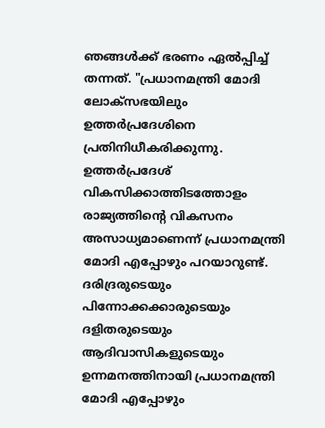ഞങ്ങൾക്ക് ഭരണം ഏല്‍പ്പിച്ച് തന്നത്. "പ്രധാനമന്ത്രി മോദി ലോക്‌സഭയിലും ഉത്തർപ്രദേശിനെ പ്രതിനിധീകരിക്കുന്നു. ഉത്തർപ്രദേശ് വികസിക്കാത്തിടത്തോളം രാജ്യത്തിന്റെ വികസനം അസാധ്യമാണെന്ന് പ്രധാനമന്ത്രി മോദി എപ്പോഴും പറയാറുണ്ട്. ദരിദ്രരുടെയും പിന്നോക്കക്കാരുടെയും ദളിതരുടെയും ആദിവാസികളുടെയും ഉന്നമനത്തിനായി പ്രധാനമന്ത്രി മോദി എപ്പോഴും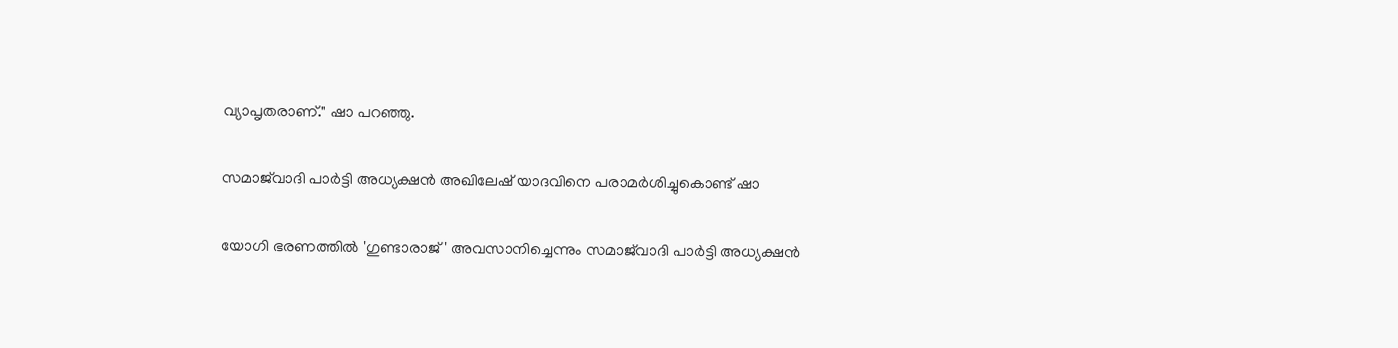വ്യാപൃതരാണ്." ഷാ പറഞ്ഞു.

സമാജ്‌വാദി പാർട്ടി അധ്യക്ഷൻ അഖിലേഷ് യാദവിനെ പരാമർശിച്ചുകൊണ്ട് ഷാ

യോഗി ഭരണത്തിൽ 'ഗുണ്ടാരാജ്' അവസാനിച്ചെന്നും സമാജ്‌വാദി പാർട്ടി അധ്യക്ഷൻ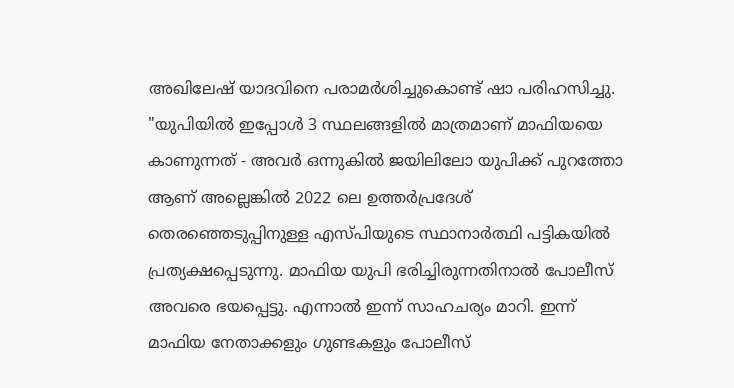അഖിലേഷ് യാദവിനെ പരാമർശിച്ചുകൊണ്ട് ഷാ പരിഹസിച്ചു. "യുപിയിൽ ഇപ്പോൾ 3 സ്ഥലങ്ങളിൽ മാത്രമാണ് മാഫിയയെ കാണുന്നത് - അവർ ഒന്നുകിൽ ജയിലിലോ യുപിക്ക് പുറത്തോ ആണ് അല്ലെങ്കിൽ 2022 ലെ ഉത്തർപ്രദേശ് തെരഞ്ഞെടുപ്പിനുള്ള എസ്പിയുടെ സ്ഥാനാർത്ഥി പട്ടികയിൽ പ്രത്യക്ഷപ്പെടുന്നു. മാഫിയ യുപി ഭരിച്ചിരുന്നതിനാൽ പോലീസ് അവരെ ഭയപ്പെട്ടു. എന്നാല്‍ ഇന്ന് സാഹചര്യം മാറി. ഇന്ന് മാഫിയ നേതാക്കളും ഗുണ്ടകളും പോലീസ്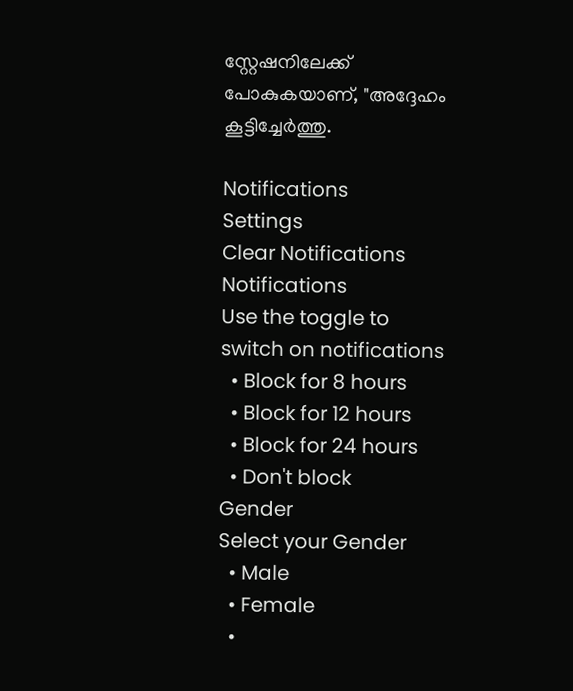സ്റ്റേഷനിലേക്ക് പോകുകയാണ്, "അദ്ദേഹം കൂട്ടിച്ചേർത്തു.

Notifications
Settings
Clear Notifications
Notifications
Use the toggle to switch on notifications
  • Block for 8 hours
  • Block for 12 hours
  • Block for 24 hours
  • Don't block
Gender
Select your Gender
  • Male
  • Female
  •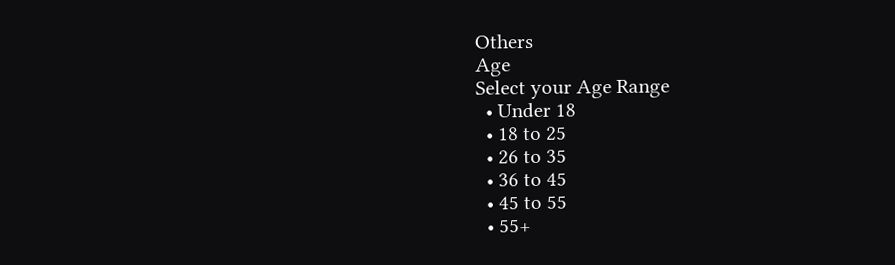Others
Age
Select your Age Range
  • Under 18
  • 18 to 25
  • 26 to 35
  • 36 to 45
  • 45 to 55
  • 55+